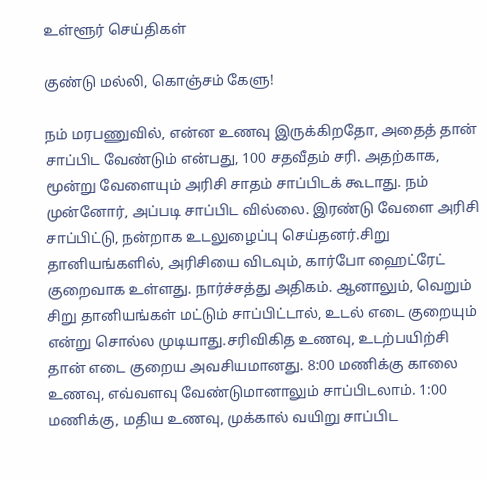உள்ளூர் செய்திகள்

குண்டு மல்லி, கொஞ்சம் கேளு!

நம் மரபணுவில், என்ன உணவு இருக்கிறதோ, அதைத் தான் சாப்பிட வேண்டும் என்பது, 100 சதவீதம் சரி. அதற்காக, மூன்று வேளையும் அரிசி சாதம் சாப்பிடக் கூடாது. நம் முன்னோர், அப்படி சாப்பிட வில்லை. இரண்டு வேளை அரிசி சாப்பிட்டு, நன்றாக உடலுழைப்பு செய்தனர்.சிறு தானியங்களில், அரிசியை விடவும், கார்போ ஹைட்ரேட் குறைவாக உள்ளது. நார்ச்சத்து அதிகம். ஆனாலும், வெறும் சிறு தானியங்கள் மட்டும் சாப்பிட்டால், உடல் எடை குறையும் என்று சொல்ல முடியாது.சரிவிகித உணவு, உடற்பயிற்சி தான் எடை குறைய அவசியமானது. 8:00 மணிக்கு காலை உணவு, எவ்வளவு வேண்டுமானாலும் சாப்பிடலாம். 1:00 மணிக்கு, மதிய உணவு, முக்கால் வயிறு சாப்பிட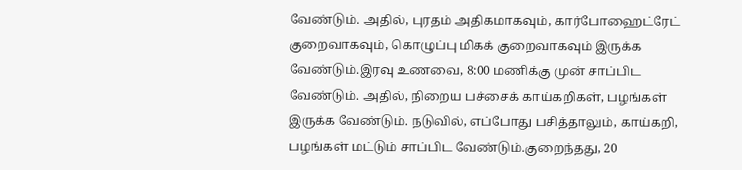வேண்டும். அதில், புரதம் அதிகமாகவும், கார்போஹைட்ரேட் குறைவாகவும், கொழுப்பு மிகக் குறைவாகவும் இருக்க வேண்டும்.இரவு உணவை, 8:00 மணிக்கு முன் சாப்பிட வேண்டும். அதில், நிறைய பச்சைக் காய்கறிகள், பழங்கள் இருக்க வேண்டும். நடுவில், எப்போது பசித்தாலும், காய்கறி, பழங்கள் மட்டும் சாப்பிட வேண்டும்.குறைந்தது, 20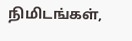நிமிடங்கள்,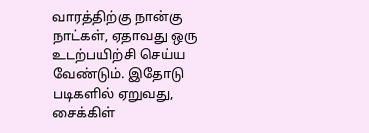வாரத்திற்கு நான்கு நாட்கள், ஏதாவது ஒரு உடற்பயிற்சி செய்ய வேண்டும். இதோடு படிகளில் ஏறுவது, சைக்கிள்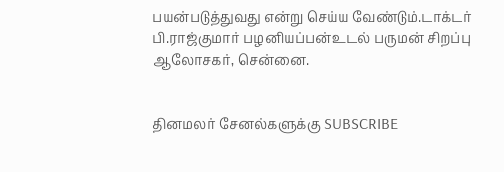பயன்படுத்துவது என்று செய்ய வேண்டும்.டாக்டர் பி.ராஜ்குமார் பழனியப்பன்உடல் பருமன் சிறப்பு ஆலோசகர், சென்னை.


தினமலர் சேனல்களுக்கு SUBSCRIBE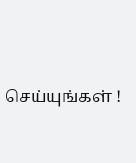செய்யுங்கள் !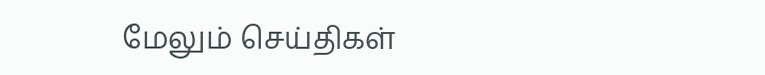மேலும் செய்திகள்